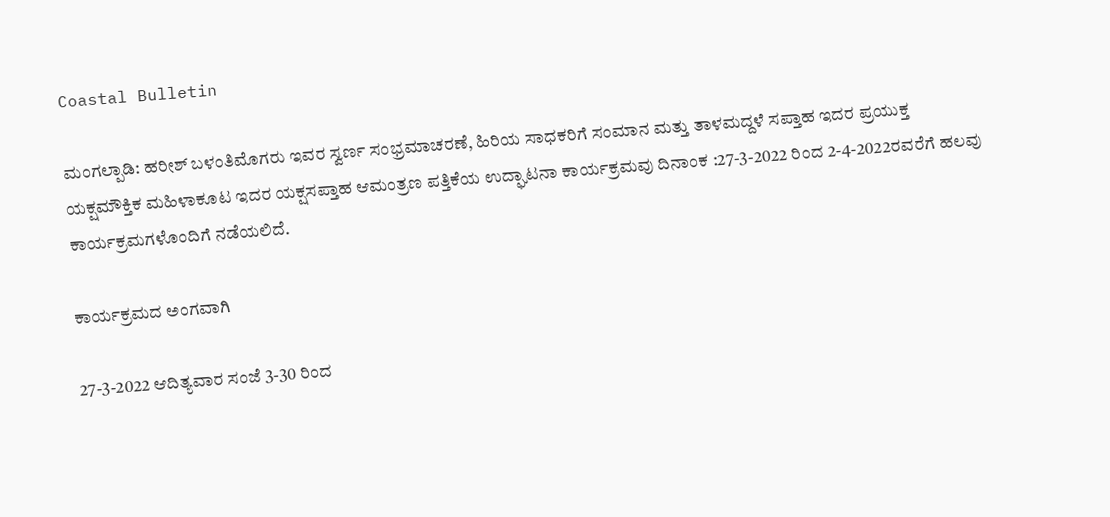Coastal Bulletin

ಮಂಗಲ್ಪಾಡಿ: ಹರೀಶ್ ಬಳಂತಿಮೊಗರು ಇವರ ಸ್ವರ್ಣ ಸಂಭ್ರಮಾಚರಣೆ, ಹಿರಿಯ ಸಾಧಕರಿಗೆ ಸಂಮಾನ ಮತ್ತು ತಾಳಮದ್ದಳೆ ಸಪ್ತಾಹ ಇದರ ಪ್ರಯುಕ್ತ ಯಕ್ಷಮೌಕ್ತಿಕ ಮಹಿಳಾಕೂಟ ಇದರ ಯಕ್ಷಸಪ್ತಾಹ ಆಮಂತ್ರಣ ಪತ್ತಿಕೆಯ ಉದ್ಘಾಟನಾ ಕಾರ್ಯಕ್ರಮವು ದಿನಾಂಕ :27-3-2022 ರಿಂದ 2-4-2022ರವರೆಗೆ ಹಲವು ಕಾರ್ಯಕ್ರಮಗಳೊಂದಿಗೆ ನಡೆಯಲಿದೆ.

ಕಾರ್ಯಕ್ರಮದ ಅಂಗವಾಗಿ

27-3-2022 ಆದಿತ್ಯವಾರ ಸಂಜೆ 3-30 ರಿಂದ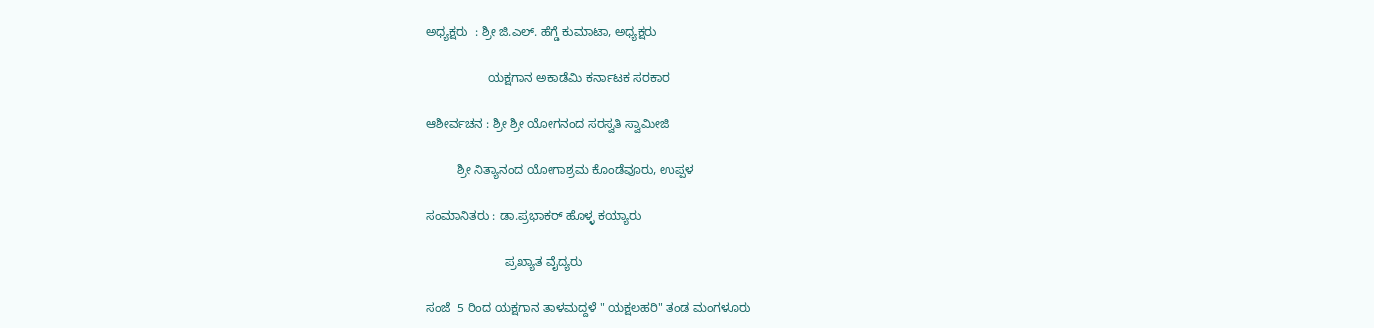ಅಧ್ಯಕ್ಷರು  : ಶ್ರೀ ಜಿ.ಎಲ್. ಹೆಗ್ಡೆ ಕುಮಾಟಾ, ಅಧ್ಯಕ್ಷರು

                  ಯಕ್ಷಗಾನ ಅಕಾಡೆಮಿ ಕರ್ನಾಟಕ ಸರಕಾರ

ಆಶೀರ್ವಚನ : ಶ್ರೀ ಶ್ರೀ ಯೋಗನಂದ ಸರಸ್ವತಿ ಸ್ವಾಮೀಜಿ

         ಶ್ರೀ ನಿತ್ಯಾನಂದ ಯೋಗಾಶ್ರಮ ಕೊಂಡೆವೂರು, ಉಪ್ಪಳ

ಸಂಮಾನಿತರು : ಡಾ.ಪ್ರಭಾಕರ್ ಹೊಳ್ಳ ಕಯ್ಯಾರು

                       ಪ್ರಖ್ಯಾತ ವೈದ್ಯರು

ಸಂಜೆ  5 ರಿಂದ ಯಕ್ಷಗಾನ ತಾಳಮದ್ದಳೆ " ಯಕ್ಷಲಹರಿ" ತಂಡ ಮಂಗಳೂರು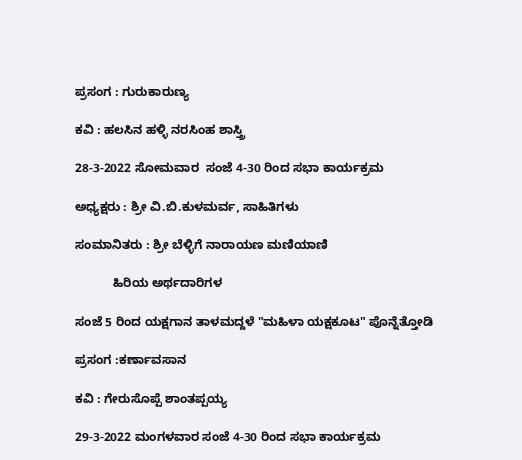ಪ್ರಸಂಗ : ಗುರುಕಾರುಣ್ಯ

ಕವಿ ‌: ಹಲಸಿನ ಹಳ್ಳಿ ನರಸಿಂಹ ಶಾಸ್ತ್ರಿ

28-3-2022 ಸೋಮವಾರ  ಸಂಜೆ 4-30 ರಿಂದ ಸಭಾ ಕಾರ್ಯಕ್ರಮ

ಅಧ್ಯಕ್ಷರು : ಶ್ರೀ ವಿ.ಬಿ.ಕುಳಮರ್ವ, ಸಾಹಿತಿಗಳು

ಸಂಮಾನಿತರು‌ : ಶ್ರೀ‌ ಬೆಳ್ಳಿಗೆ ನಾರಾಯಣ ಮಣಿಯಾಣಿ

           ಹಿರಿಯ ಅರ್ಥದಾರಿಗಳ

ಸಂಜೆ 5 ರಿಂದ ಯಕ್ಷಗಾನ ತಾಳಮದ್ದಳೆ "ಮಹಿಳಾ ಯಕ್ಷಕೂಟ" ಪೊನ್ನೆತ್ತೋಡಿ

ಪ್ರಸಂಗ :ಕರ್ಣಾವಸಾನ

ಕವಿ ‌: ಗೇರುಸೊಪ್ಪೆ ಶಾಂತಪ್ಪಯ್ಯ

29-3-2022 ಮಂಗಳವಾರ ಸಂಜೆ 4-30 ರಿಂದ ಸಭಾ ಕಾರ್ಯಕ್ರಮ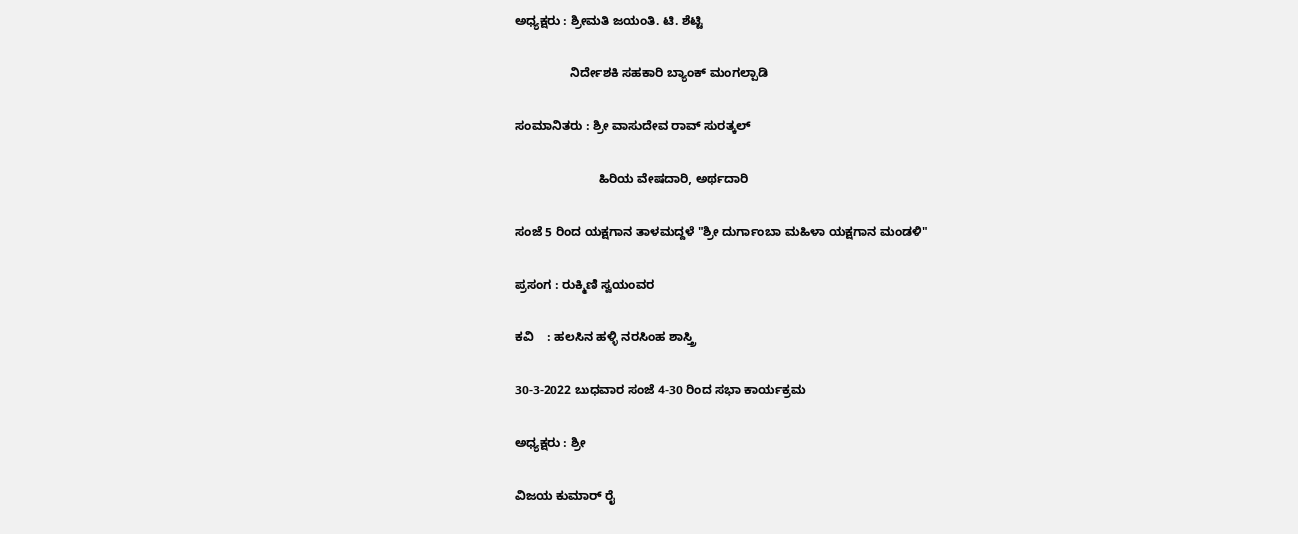ಅಧ್ಯಕ್ಷರು : ಶ್ರೀಮತಿ ಜಯಂತಿ. ಟಿ. ಶೆಟ್ಟಿ

                ನಿರ್ದೇಶಕಿ ಸಹಕಾರಿ ಬ್ಯಾಂಕ್ ಮಂಗಲ್ಪಾಡಿ

ಸಂಮಾನಿತರು‌ : ಶ್ರೀ ವಾಸುದೇವ ರಾವ್ ಸುರತ್ಕಲ್

                        ಹಿರಿಯ ವೇಷದಾರಿ, ಅರ್ಥದಾರಿ

ಸಂಜೆ 5 ರಿಂದ ಯಕ್ಷಗಾನ ತಾಳಮದ್ದಳೆ "ಶ್ರೀ ದುರ್ಗಾಂಬಾ ಮಹಿಳಾ ಯಕ್ಷಗಾನ ಮಂಡಳಿ"

ಪ್ರಸಂಗ : ರುಕ್ಮಿಣಿ ಸ್ವಯಂವರ

ಕವಿ ‌   : ಹಲಸಿನ ಹಳ್ಳಿ ನರಸಿಂಹ ಶಾಸ್ತ್ರಿ

30-3-2022 ಬುಧವಾರ ಸಂಜೆ 4-30 ರಿಂದ ಸಭಾ ಕಾರ್ಯಕ್ರಮ

ಅಧ್ಯಕ್ಷರು : ಶ್ರೀ

ವಿಜಯ ಕುಮಾರ್ ರೈ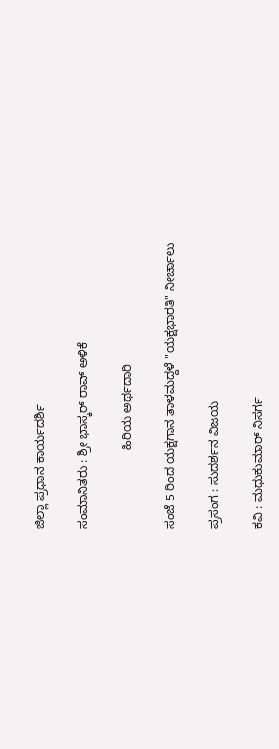ಜಿಲ್ಲಾ ಪ್ರಧಾನ ಕಾರ್ಯದರ್ಶಿ

ಸಂಮಾನಿತರು : ಶ್ರೀ ಭಾಸ್ಕರ್ ರಾವ್ ಅಳಿಕೆ

                       ಹಿರಿಯ ಅರ್ಥದಾರಿ

ಸಂಜೆ 5 ರಿಂದ ಯಕ್ಷಗಾನ ತಾಳಮದ್ದಳೆ "ಯಕ್ಷಭಾರತಿ" ನೀರ್ಚಾಲು

ಪ್ರಸಂಗ : ಸುದರ್ಶನ ವಿಜಯ

ಕವಿ : ಮಧುಕುಮಾರ್ ನಿಸರ್ಗ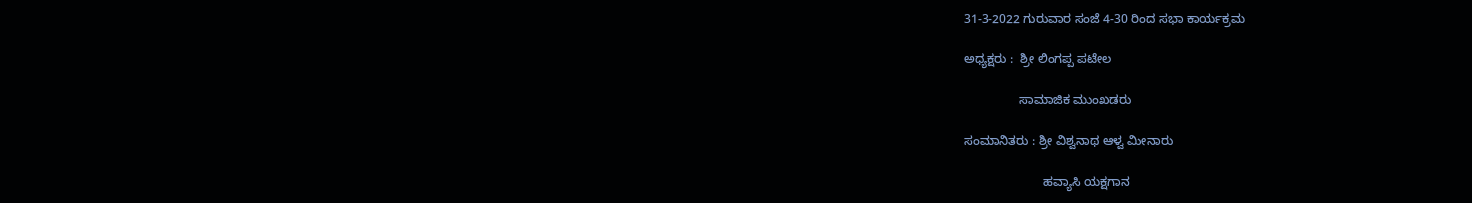31-3-2022 ಗುರುವಾರ ಸಂಜೆ 4-30 ರಿಂದ ಸಭಾ ಕಾರ್ಯಕ್ರಮ

ಅಧ್ಯಕ್ಷರು :  ಶ್ರೀ ಲಿಂಗಪ್ಪ ಪಟೇಲ

                ಸಾಮಾಜಿಕ ಮುಂಖಡರು

ಸಂಮಾನಿತರು : ಶ್ರೀ ವಿಶ್ವನಾಥ ಆಳ್ವ ಮೀನಾರು

                       ಹವ್ಯಾಸಿ ಯಕ್ಷಗಾನ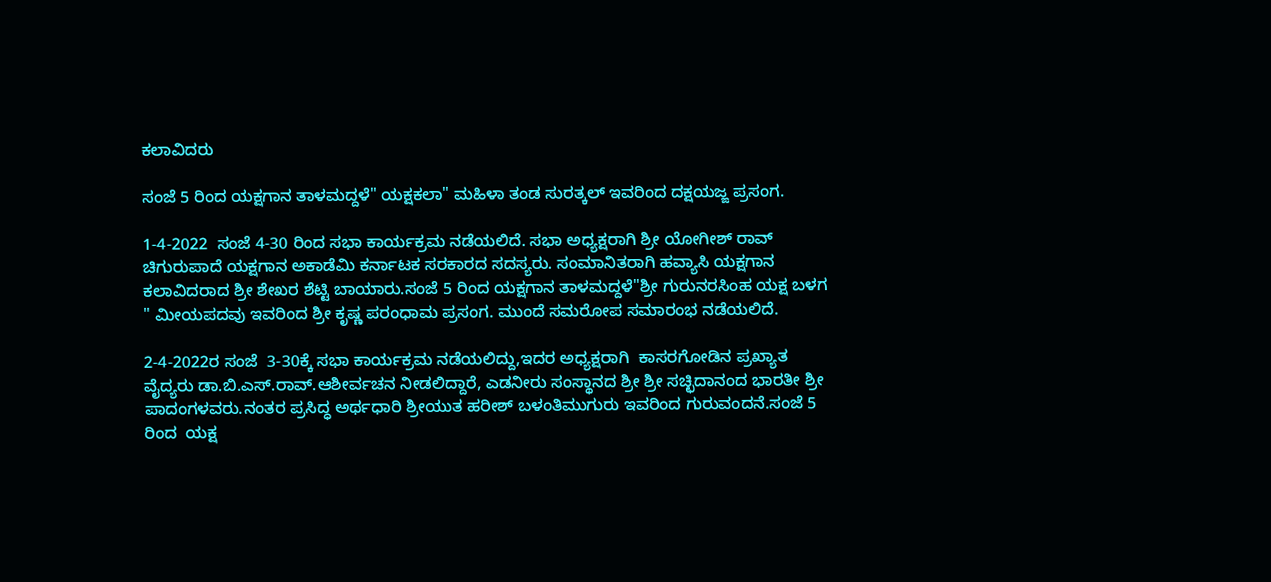ಕಲಾವಿದರು

ಸಂಜೆ 5 ರಿಂದ ಯಕ್ಷಗಾನ ತಾಳಮದ್ದಳೆ" ಯಕ್ಷಕಲಾ" ಮಹಿಳಾ ತಂಡ ಸುರತ್ಕಲ್ ಇವರಿಂದ ದಕ್ಷಯಜ್ಙ ಪ್ರಸಂಗ.

1-4-2022  ಸಂಜೆ 4-30 ರಿಂದ ಸಭಾ ಕಾರ್ಯಕ್ರಮ ನಡೆಯಲಿದೆ. ಸಭಾ ಅಧ್ಯಕ್ಷರಾಗಿ ಶ್ರೀ ಯೋಗೀಶ್ ರಾವ್ ಚಿಗುರುಪಾದೆ ಯಕ್ಷಗಾನ ಅಕಾಡೆಮಿ ಕರ್ನಾಟಕ ಸರಕಾರದ ಸದಸ್ಯರು. ಸಂಮಾನಿತರಾಗಿ ಹವ್ಯಾಸಿ ಯಕ್ಷಗಾನ ಕಲಾವಿದರಾದ ಶ್ರೀ ಶೇಖರ ಶೆಟ್ಟಿ ಬಾಯಾರು.ಸಂಜೆ 5 ರಿಂದ ಯಕ್ಷಗಾನ ತಾಳಮದ್ದಳೆ"ಶ್ರೀ ಗುರುನರಸಿಂಹ ಯಕ್ಷ ಬಳಗ " ಮೀಯಪದವು ಇವರಿಂದ ಶ್ರೀ ಕೃಷ್ಣ ಪರಂಧಾಮ‌ ಪ್ರಸಂಗ. ಮುಂದೆ ಸಮರೋಪ ಸಮಾರಂಭ ನಡೆಯಲಿದೆ.

2-4-2022ರ ಸಂಜೆ  3-30ಕ್ಕೆ ಸಭಾ ಕಾರ್ಯಕ್ರಮ ನಡೆಯಲಿದ್ದು,ಇದರ ಅಧ್ಯಕ್ಷರಾಗಿ  ಕಾಸರಗೋಡಿನ ಪ್ರಖ್ಯಾತ ವೈದ್ಯರು ಡಾ.ಬಿ.ಎಸ್.ರಾವ್.ಆಶೀರ್ವಚನ ನೀಡಲಿದ್ದಾರೆ, ಎಡನೀರು ಸಂಸ್ಥಾನದ ಶ್ರೀ ಶ್ರೀ ಸಚ್ಛಿದಾನಂದ ಭಾರತೀ ಶ್ರೀ ಪಾದಂಗಳವರು.ನಂತರ ಪ್ರಸಿದ್ಧ ಅರ್ಥಧಾರಿ ಶ್ರೀಯುತ ಹರೀಶ್ ಬಳಂತಿಮುಗುರು ಇವರಿಂದ ಗುರುವಂದನೆ.ಸಂಜೆ 5 ರಿಂದ  ಯಕ್ಷ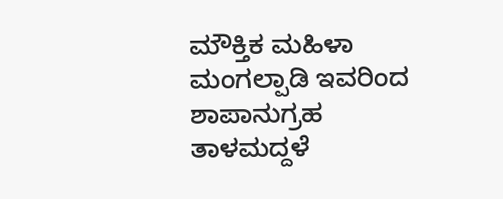ಮೌಕ್ತಿಕ‌ ಮಹಿಳಾ ಮಂಗಲ್ಪಾಡಿ ಇವರಿಂದ ಶಾಪಾನುಗ್ರಹ ತಾಳಮದ್ದಳೆ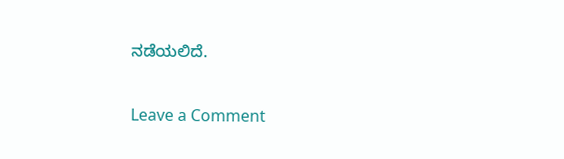ನಡೆಯಲಿದೆ.

Leave a Comment